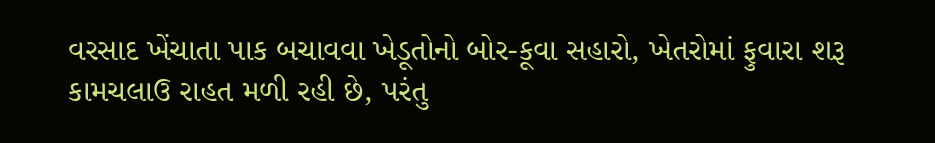વરસાદ ખેંચાતા પાક બચાવવા ખેડૂતોનો બોર-કૂવા સહારો, ખેતરોમાં ફુવારા શરૂ
કામચલાઉ રાહત મળી રહી છે, પરંતુ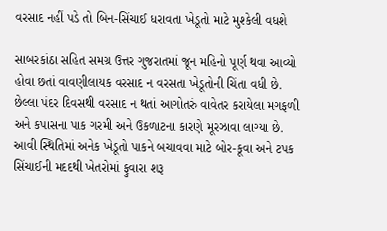વરસાદ નહીં પડે તો બિન-સિંચાઈ ધરાવતા ખેડૂતો માટે મુશ્કેલી વધશે

સાબરકાંઠા સહિત સમગ્ર ઉત્તર ગુજરાતમાં જૂન મહિનો પૂર્ણ થવા આવ્યો હોવા છતાં વાવણીલાયક વરસાદ ન વરસતા ખેડૂતોની ચિંતા વધી છે. છેલ્લા પંદર દિવસથી વરસાદ ન થતાં આગોતરું વાવેતર કરાયેલા મગફળી અને કપાસના પાક ગરમી અને ઉકળાટના કારણે મૂરઝાવા લાગ્યા છે. આવી સ્થિતિમાં અનેક ખેડૂતો પાકને બચાવવા માટે બોર-કૂવા અને ટપક સિંચાઈની મદદથી ખેતરોમાં ફુવારા શરૂ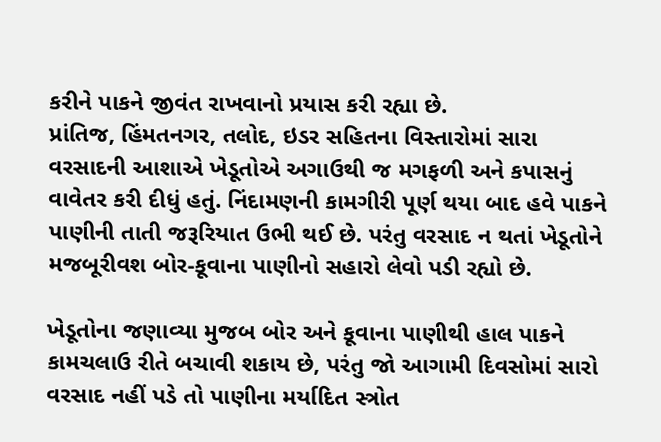કરીને પાકને જીવંત રાખવાનો પ્રયાસ કરી રહ્યા છે.
પ્રાંતિજ, હિંમતનગર, તલોદ, ઇડર સહિતના વિસ્તારોમાં સારા વરસાદની આશાએ ખેડૂતોએ અગાઉથી જ મગફળી અને કપાસનું વાવેતર કરી દીધું હતું. નિંદામણની કામગીરી પૂર્ણ થયા બાદ હવે પાકને પાણીની તાતી જરૂરિયાત ઉભી થઈ છે. પરંતુ વરસાદ ન થતાં ખેડૂતોને મજબૂરીવશ બોર-કૂવાના પાણીનો સહારો લેવો પડી રહ્યો છે.

ખેડૂતોના જણાવ્યા મુજબ બોર અને કૂવાના પાણીથી હાલ પાકને કામચલાઉ રીતે બચાવી શકાય છે, પરંતુ જો આગામી દિવસોમાં સારો વરસાદ નહીં પડે તો પાણીના મર્યાદિત સ્ત્રોત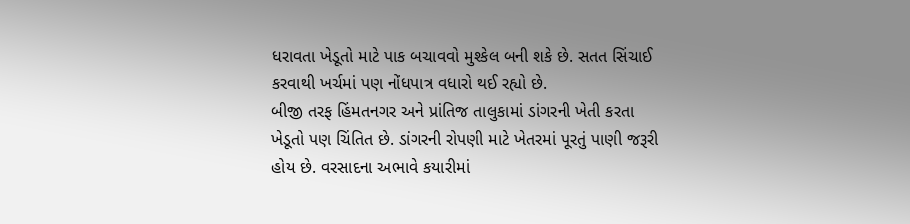ધરાવતા ખેડૂતો માટે પાક બચાવવો મુશ્કેલ બની શકે છે. સતત સિંચાઈ કરવાથી ખર્ચમાં પણ નોંધપાત્ર વધારો થઈ રહ્યો છે.
બીજી તરફ હિંમતનગર અને પ્રાંતિજ તાલુકામાં ડાંગરની ખેતી કરતા ખેડૂતો પણ ચિંતિત છે. ડાંગરની રોપણી માટે ખેતરમાં પૂરતું પાણી જરૂરી હોય છે. વરસાદના અભાવે કયારીમાં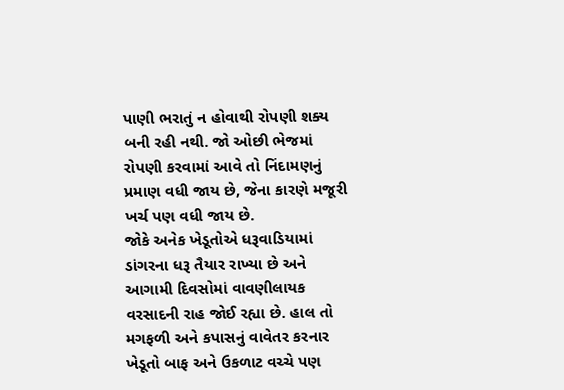પાણી ભરાતું ન હોવાથી રોપણી શક્ય બની રહી નથી. જો ઓછી ભેજમાં રોપણી કરવામાં આવે તો નિંદામણનું પ્રમાણ વધી જાય છે, જેના કારણે મજૂરી ખર્ચ પણ વધી જાય છે.
જોકે અનેક ખેડૂતોએ ધરૂવાડિયામાં ડાંગરના ધરૂ તૈયાર રાખ્યા છે અને આગામી દિવસોમાં વાવણીલાયક વરસાદની રાહ જોઈ રહ્યા છે. હાલ તો મગફળી અને કપાસનું વાવેતર કરનાર ખેડૂતો બાફ અને ઉકળાટ વચ્ચે પણ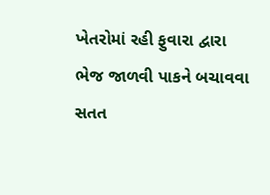ખેતરોમાં રહી ફુવારા દ્વારા ભેજ જાળવી પાકને બચાવવા સતત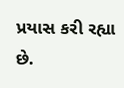પ્રયાસ કરી રહ્યા છે.